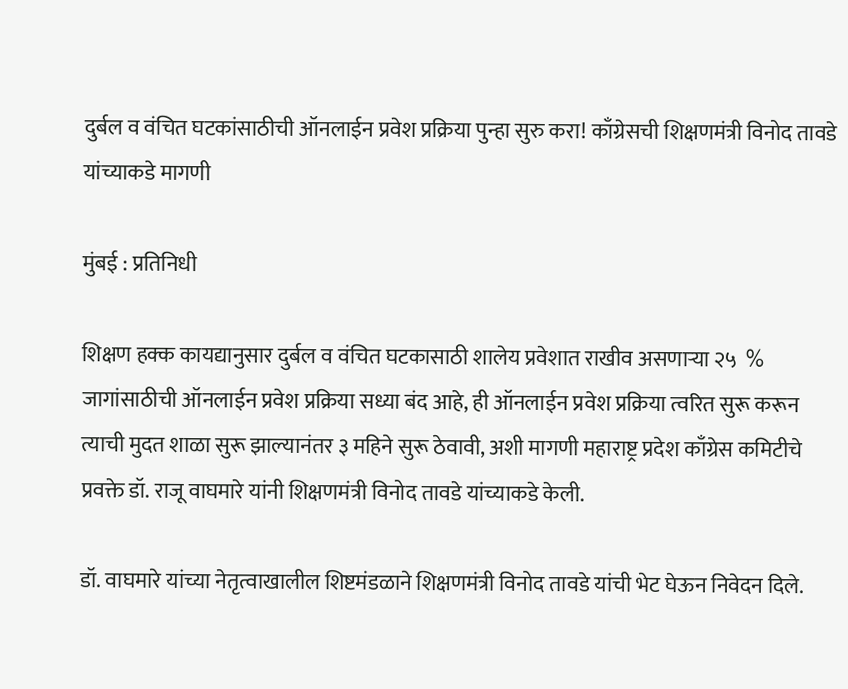दुर्बल व वंचित घटकांसाठीची ऑनलाईन प्रवेश प्रक्रिया पुन्हा सुरु करा! काँग्रेसची शिक्षणमंत्री विनोद तावडे यांच्याकडे मागणी

मुंबई : प्रतिनिधी

शिक्षण हक्क कायद्यानुसार दुर्बल व वंचित घटकासाठी शालेय प्रवेशात राखीव असणाऱ्या २५  % जागांसाठीची ऑनलाईन प्रवेश प्रक्रिया सध्या बंद आहे, ही ऑनलाईन प्रवेश प्रक्रिया त्वरित सुरू करून त्याची मुदत शाळा सुरू झाल्यानंतर ३ महिने सुरू ठेवावी, अशी मागणी महाराष्ट्र प्रदेश काँग्रेस कमिटीचे प्रवक्ते डॉ. राजू वाघमारे यांनी शिक्षणमंत्री विनोद तावडे यांच्याकडे केली.

डॉ. वाघमारे यांच्या नेतृत्वाखालील शिष्टमंडळाने शिक्षणमंत्री विनोद तावडे यांची भेट घेऊन निवेदन दिले.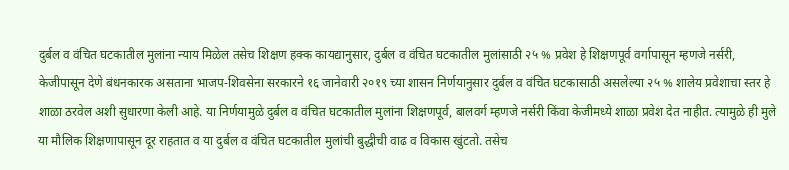दुर्बल व वंचित घटकातील मुलांना न्याय मिळेल तसेच शिक्षण हक्क कायद्यानुसार, दुर्बल व वंचित घटकातील मुलांसाठी २५ % प्रवेश हे शिक्षणपूर्व वर्गापासून म्हणजे नर्सरी, केजीपासून देणे बंधनकारक असताना भाजप-शिवसेना सरकारने १६ जानेवारी २०१९ च्या शासन निर्णयानुसार दुर्बल व वंचित घटकासाठी असलेल्या २५ % शालेय प्रवेशाचा स्तर हे शाळा ठरवेल अशी सुधारणा केली आहे. या निर्णयामुळे दुर्बल व वंचित घटकातील मुलांना शिक्षणपूर्व, बालवर्ग म्हणजे नर्सरी किंवा केजीमध्ये शाळा प्रवेश देत नाहीत. त्यामुळे ही मुले या मौलिक शिक्षणापासून दूर राहतात व या दुर्बल व वंचित घटकातील मुलांची बुद्धीची वाढ व विकास खुंटतो. तसेच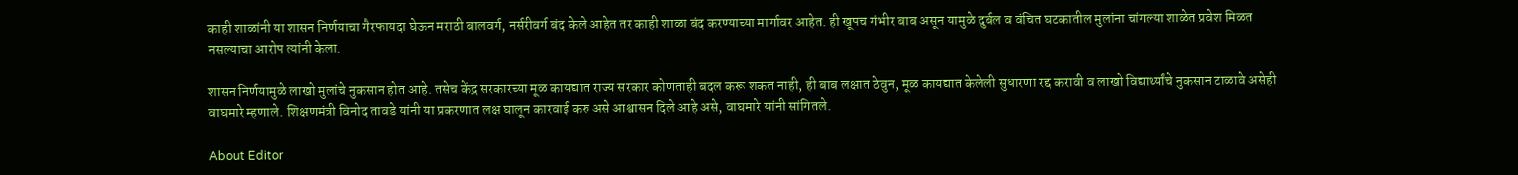काही शाळांनी या शासन निर्णयाचा गैरफायदा घेऊन मराठी बालवर्ग, नर्सरीवर्ग बंद केले आहेत तर काही शाळा बंद करण्याच्या मार्गावर आहेत. ही खूपच गंभीर बाब असून यामुळे दुर्बल व वंचित घटकातील मुलांना चांगल्या शाळेत प्रवेश मिळत नसल्याचा आरोप त्यांनी केला.

शासन निर्णयामुळे लाखो मुलांचे नुकसान होत आहे. तसेच केंद्र सरकारच्या मूळ कायद्यात राज्य सरकार कोणताही बदल करू शकत नाही, ही बाब लक्षात ठेवुन, मूळ कायद्यात केलेली सुधारणा रद्द करावी व लाखो विद्यार्थ्यांचे नुकसान टाळावे असेही वाघमारे म्हणाले. शिक्षणमंत्री विनोद तावडे यांनी या प्रकरणात लक्ष घालून कारवाई करु असे आश्वासन दिले आहे असे, वाघमारे यांनी सांगितले.

About Editor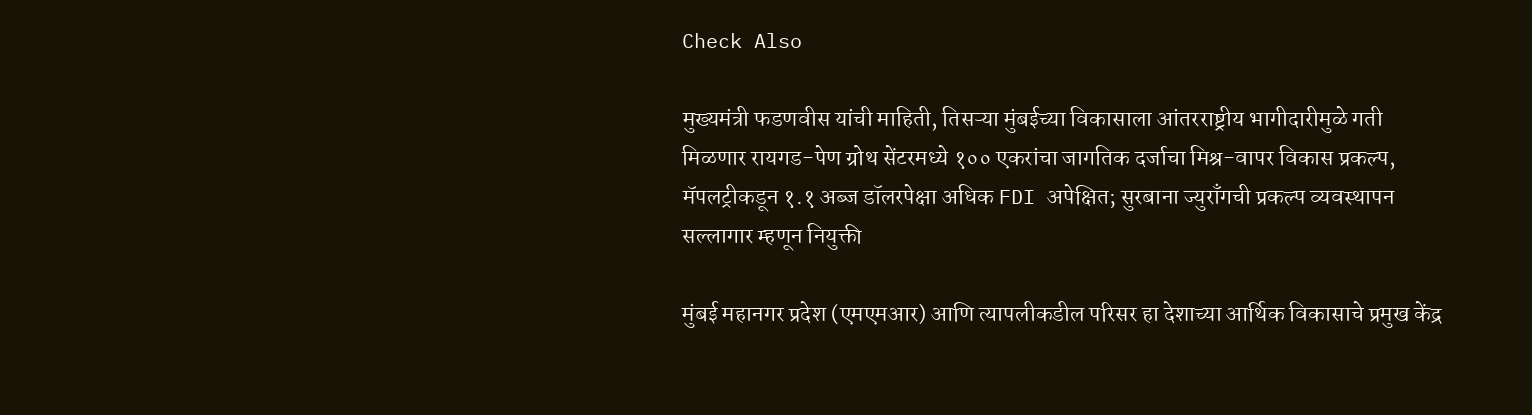Check Also

मुख्यमंत्री फडणवीस यांची माहिती, तिसऱ्या मुंबईच्या विकासाला आंतरराष्ट्रीय भागीदारीमुळे गती मिळणार रायगड-पेण ग्रोथ सेंटरमध्ये १०० एकरांचा जागतिक दर्जाचा मिश्र-वापर विकास प्रकल्प, मॅपलट्रीकडून १.१ अब्ज डॉलरपेक्षा अधिक FDI अपेक्षित; सुरबाना ज्युराँगची प्रकल्प व्यवस्थापन सल्लागार म्हणून नियुक्ती

मुंबई महानगर प्रदेश (एमएमआर) आणि त्यापलीकडील परिसर हा देशाच्या आर्थिक विकासाचे प्रमुख केंद्र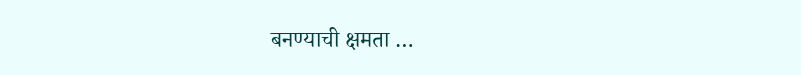बनण्याची क्षमता …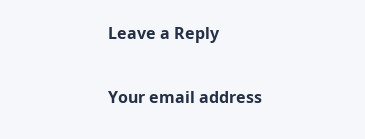Leave a Reply

Your email address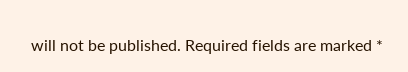will not be published. Required fields are marked *